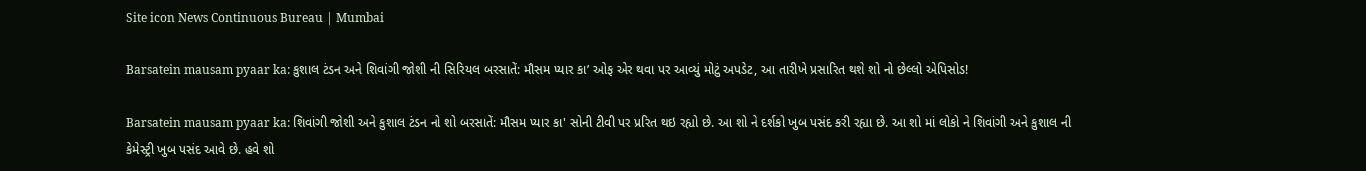Site icon News Continuous Bureau | Mumbai

Barsatein mausam pyaar ka: કુશાલ ટંડન અને શિવાંગી જોશી ની સિરિયલ બરસાતેં: મૌસમ પ્યાર કા’ ઓફ એર થવા પર આવ્યું મોટું અપડેટ, આ તારીખે પ્રસારિત થશે શો નો છેલ્લો એપિસોડ!

Barsatein mausam pyaar ka: શિવાંગી જોશી અને કુશાલ ટંડન નો શો બરસાતેં: મૌસમ પ્યાર કા' સોની ટીવી પર પ્રરિત થઇ રહ્યો છે. આ શો ને દર્શકો ખુબ પસંદ કરી રહ્યા છે. આ શો માં લોકો ને શિવાંગી અને કુશાલ ની કેમેસ્ટ્રી ખુબ પસંદ આવે છે. હવે શો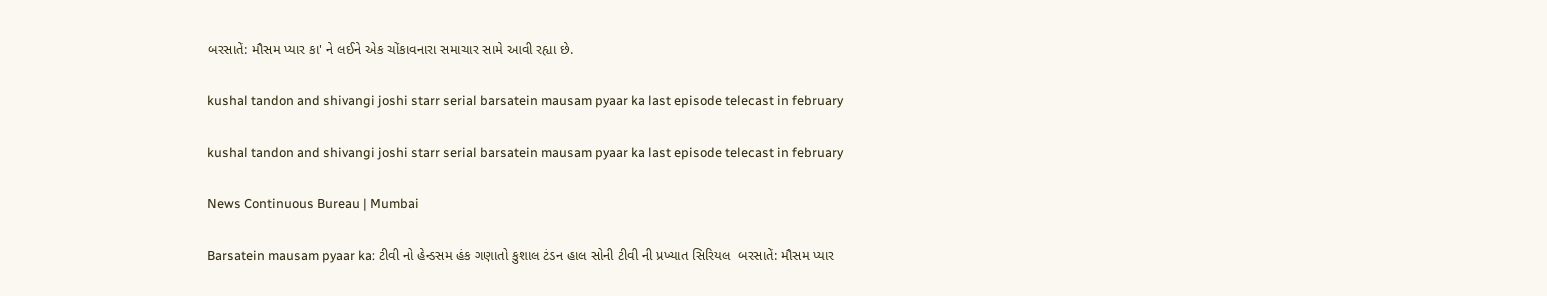બરસાતેં: મૌસમ પ્યાર કા' ને લઈને એક ચોંકાવનારા સમાચાર સામે આવી રહ્યા છે.

kushal tandon and shivangi joshi starr serial barsatein mausam pyaar ka last episode telecast in february

kushal tandon and shivangi joshi starr serial barsatein mausam pyaar ka last episode telecast in february

News Continuous Bureau | Mumbai

Barsatein mausam pyaar ka: ટીવી નો હેન્ડસમ હંક ગણાતો કુશાલ ટંડન હાલ સોની ટીવી ની પ્રખ્યાત સિરિયલ  બરસાતેં: મૌસમ પ્યાર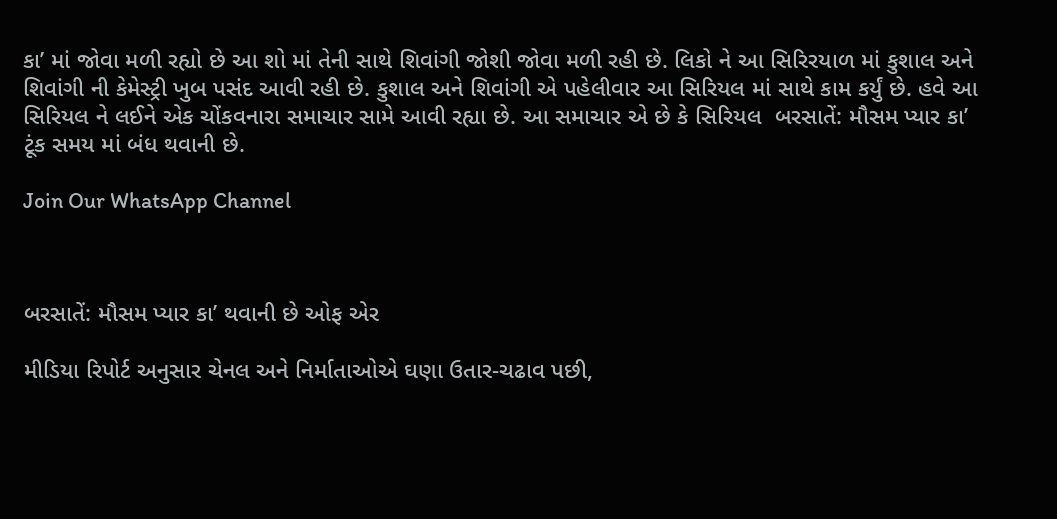કા’ માં જોવા મળી રહ્યો છે આ શો માં તેની સાથે શિવાંગી જોશી જોવા મળી રહી છે. લિકો ને આ સિરિરયાળ માં કુશાલ અને શિવાંગી ની કેમેસ્ટ્રી ખુબ પસંદ આવી રહી છે. કુશાલ અને શિવાંગી એ પહેલીવાર આ સિરિયલ માં સાથે કામ કર્યું છે. હવે આ સિરિયલ ને લઈને એક ચોંકવનારા સમાચાર સામે આવી રહ્યા છે. આ સમાચાર એ છે કે સિરિયલ  બરસાતેં: મૌસમ પ્યાર કા’ ટૂંક સમય માં બંધ થવાની છે.

Join Our WhatsApp Channel



બરસાતેં: મૌસમ પ્યાર કા’ થવાની છે ઓફ એર

મીડિયા રિપોર્ટ અનુસાર ચેનલ અને નિર્માતાઓએ ઘણા ઉતાર-ચઢાવ પછી,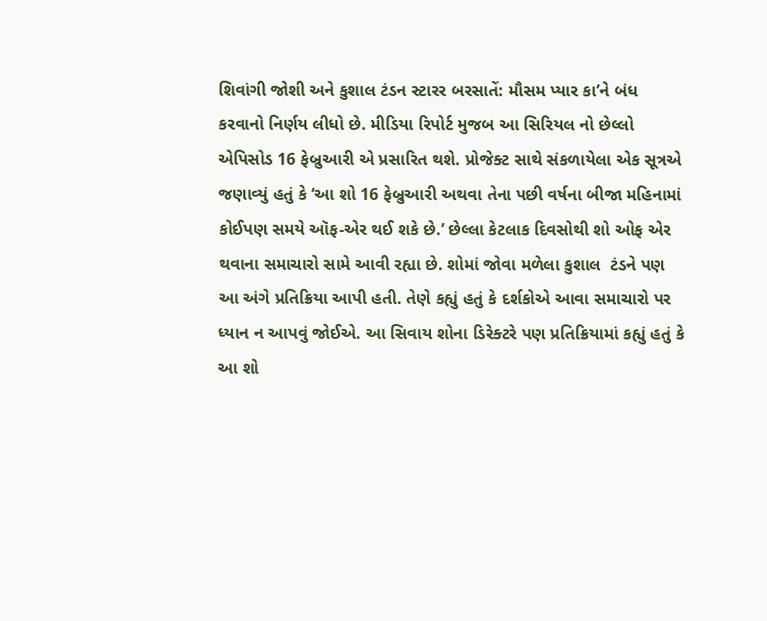શિવાંગી જોશી અને કુશાલ ટંડન સ્ટારર બરસાતેં: મૌસમ પ્યાર કા’ને બંધ કરવાનો નિર્ણય લીધો છે. મીડિયા રિપોર્ટ મુજબ આ સિરિયલ નો છેલ્લો એપિસોડ 16 ફેબ્રુઆરી એ પ્રસારિત થશે. પ્રોજેક્ટ સાથે સંકળાયેલા એક સૂત્રએ જણાવ્યું હતું કે ‘આ શો 16 ફેબ્રુઆરી અથવા તેના પછી વર્ષના બીજા મહિનામાં કોઈપણ સમયે ઑફ-એર થઈ શકે છે.’ છેલ્લા કેટલાક દિવસોથી શો ઓફ એર થવાના સમાચારો સામે આવી રહ્યા છે. શોમાં જોવા મળેલા કુશાલ  ટંડને પણ આ અંગે પ્રતિક્રિયા આપી હતી. તેણે કહ્યું હતું કે દર્શકોએ આવા સમાચારો પર ધ્યાન ન આપવું જોઈએ. આ સિવાય શોના ડિરેક્ટરે પણ પ્રતિક્રિયામાં કહ્યું હતું કે આ શો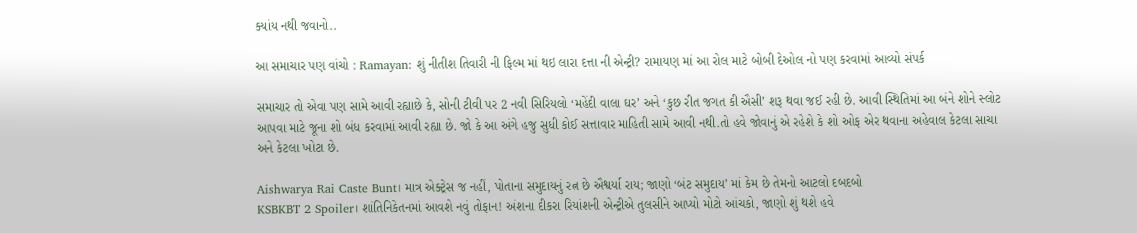ક્યાંય નથી જવાનો..

આ સમાચાર પણ વાંચો : Ramayan: શું નીતીશ તિવારી ની ફિલ્મ માં થઇ લારા દત્તા ની એન્ટ્રી? રામાયણ માં આ રોલ માટે બોબી દેઓલ નો પણ કરવામાં આવ્યો સંપર્ક

સમાચાર તો એવા પણ સામે આવી રહ્યાછે કે, સોની ટીવી પર 2 નવી સિરિયલો ‘મહેંદી વાલા ઘર’ અને ‘કુછ રીત જગત કી ઐસી’ શરૂ થવા જઈ રહી છે. આવી સ્થિતિમાં આ બંને શોને સ્લોટ આપવા માટે જૂના શો બંધ કરવામાં આવી રહ્યા છે. જો કે આ અંગે હજુ સુધી કોઈ સત્તાવાર માહિતી સામે આવી નથી.તો હવે જોવાનું એ રહેશે કે શો ઓફ એર થવાના અહેવાલ કેટલા સાચા અને કેટલા ખોટા છે.

Aishwarya Rai Caste Bunt। માત્ર એક્ટ્રેસ જ નહીં, પોતાના સમુદાયનું રત્ન છે ઐશ્વર્યા રાય; જાણો ‘બંટ સમુદાય’ માં કેમ છે તેમનો આટલો દબદબો
KSBKBT 2 Spoiler। શાંતિનિકેતનમાં આવશે નવું તોફાન! અંશના દીકરા રિયાંશની એન્ટ્રીએ તુલસીને આપ્યો મોટો આંચકો, જાણો શું થશે હવે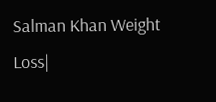Salman Khan Weight Loss|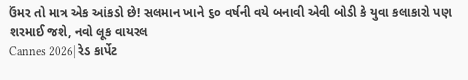ઉંમર તો માત્ર એક આંકડો છે! સલમાન ખાને ૬૦ વર્ષની વયે બનાવી એવી બોડી કે યુવા કલાકારો પણ શરમાઈ જશે, નવો લૂક વાયરલ
Cannes 2026| રેડ કાર્પેટ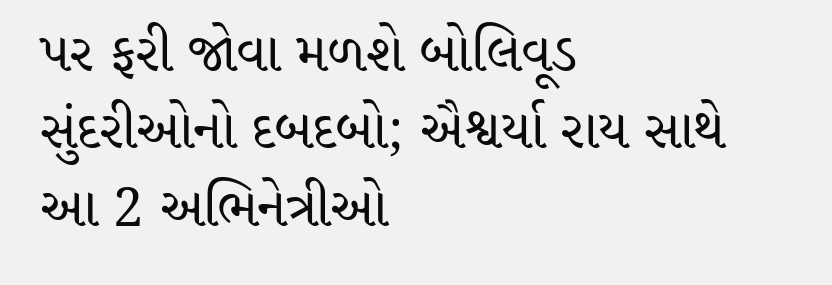પર ફરી જોવા મળશે બોલિવૂડ સુંદરીઓનો દબદબો; ઐશ્વર્યા રાય સાથે આ 2 અભિનેત્રીઓ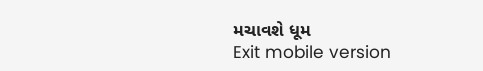મચાવશે ધૂમ
Exit mobile version